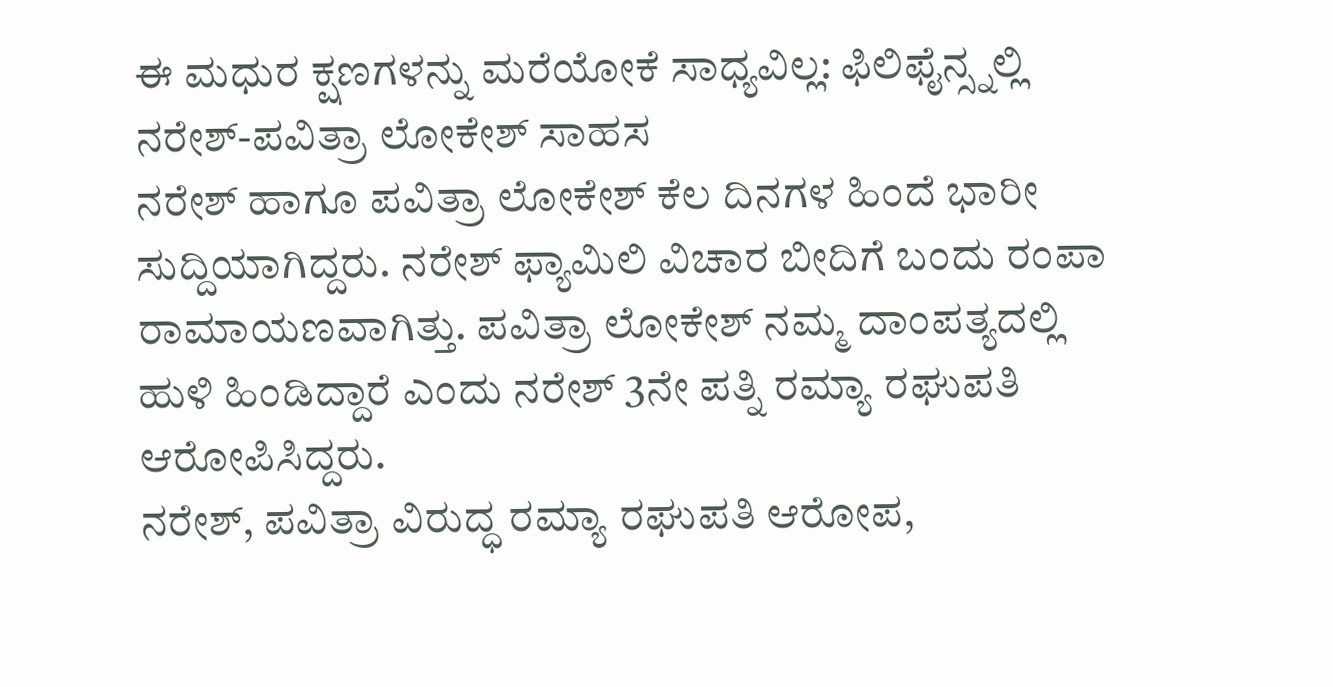ಈ ಮಧುರ ಕ್ಷಣಗಳನ್ನು ಮರೆಯೋಕೆ ಸಾಧ್ಯವಿಲ್ಲ: ಫಿಲಿಫೈನ್ಸ್ನಲ್ಲಿ ನರೇಶ್-ಪವಿತ್ರಾ ಲೋಕೇಶ್ ಸಾಹಸ
ನರೇಶ್ ಹಾಗೂ ಪವಿತ್ರಾ ಲೋಕೇಶ್ ಕೆಲ ದಿನಗಳ ಹಿಂದೆ ಭಾರೀ ಸುದ್ದಿಯಾಗಿದ್ದರು. ನರೇಶ್ ಫ್ಯಾಮಿಲಿ ವಿಚಾರ ಬೀದಿಗೆ ಬಂದು ರಂಪಾ ರಾಮಾಯಣವಾಗಿತ್ತು. ಪವಿತ್ರಾ ಲೋಕೇಶ್ ನಮ್ಮ ದಾಂಪತ್ಯದಲ್ಲಿ ಹುಳಿ ಹಿಂಡಿದ್ದಾರೆ ಎಂದು ನರೇಶ್ 3ನೇ ಪತ್ನಿ ರಮ್ಯಾ ರಘುಪತಿ ಆರೋಪಿಸಿದ್ದರು.
ನರೇಶ್, ಪವಿತ್ರಾ ವಿರುದ್ಧ ರಮ್ಯಾ ರಘುಪತಿ ಆರೋಪ,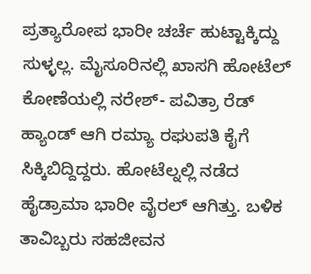ಪ್ರತ್ಯಾರೋಪ ಭಾರೀ ಚರ್ಚೆ ಹುಟ್ಟಾಕ್ಕಿದ್ದು ಸುಳ್ಳಲ್ಲ. ಮೈಸೂರಿನಲ್ಲಿ ಖಾಸಗಿ ಹೋಟೆಲ್ ಕೋಣೆಯಲ್ಲಿ ನರೇಶ್- ಪವಿತ್ರಾ ರೆಡ್ ಹ್ಯಾಂಡ್ ಆಗಿ ರಮ್ಯಾ ರಘುಪತಿ ಕೈಗೆ ಸಿಕ್ಕಿಬಿದ್ದಿದ್ದರು. ಹೋಟೆಲ್ನಲ್ಲಿ ನಡೆದ ಹೈಡ್ರಾಮಾ ಭಾರೀ ವೈರಲ್ ಆಗಿತ್ತು. ಬಳಿಕ ತಾವಿಬ್ಬರು ಸಹಜೀವನ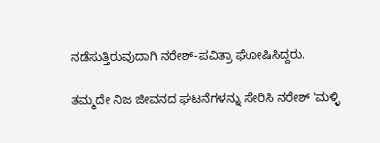ನಡೆಸುತ್ತಿರುವುದಾಗಿ ನರೇಶ್-ಪವಿತ್ರಾ ಘೋಷಿಸಿದ್ದರು.

ತಮ್ಮದೇ ನಿಜ ಜೀವನದ ಘಟನೆಗಳನ್ನು ಸೇರಿಸಿ ನರೇಶ್ 'ಮಳ್ಳಿ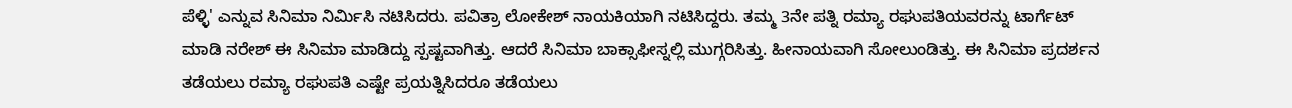ಪೆಳ್ಳಿ' ಎನ್ನುವ ಸಿನಿಮಾ ನಿರ್ಮಿಸಿ ನಟಿಸಿದರು. ಪವಿತ್ರಾ ಲೋಕೇಶ್ ನಾಯಕಿಯಾಗಿ ನಟಿಸಿದ್ದರು. ತಮ್ಮ 3ನೇ ಪತ್ನಿ ರಮ್ಯಾ ರಘುಪತಿಯವರನ್ನು ಟಾರ್ಗೆಟ್ ಮಾಡಿ ನರೇಶ್ ಈ ಸಿನಿಮಾ ಮಾಡಿದ್ದು ಸ್ಪಷ್ಟವಾಗಿತ್ತು. ಆದರೆ ಸಿನಿಮಾ ಬಾಕ್ಸಾಫೀಸ್ನಲ್ಲಿ ಮುಗ್ಗರಿಸಿತ್ತು. ಹೀನಾಯವಾಗಿ ಸೋಲುಂಡಿತ್ತು. ಈ ಸಿನಿಮಾ ಪ್ರದರ್ಶನ ತಡೆಯಲು ರಮ್ಯಾ ರಘುಪತಿ ಎಷ್ಟೇ ಪ್ರಯತ್ನಿಸಿದರೂ ತಡೆಯಲು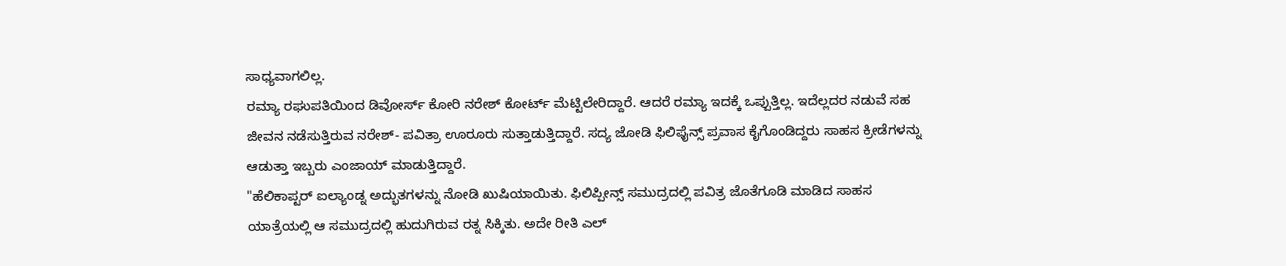ಸಾಧ್ಯವಾಗಲಿಲ್ಲ.
ರಮ್ಯಾ ರಘುಪತಿಯಿಂದ ಡಿವೋರ್ಸ್ ಕೋರಿ ನರೇಶ್ ಕೋರ್ಟ್ ಮೆಟ್ಟಿಲೇರಿದ್ದಾರೆ. ಆದರೆ ರಮ್ಯಾ ಇದಕ್ಕೆ ಒಪ್ಪುತ್ತಿಲ್ಲ. ಇದೆಲ್ಲದರ ನಡುವೆ ಸಹ ಜೀವನ ನಡೆಸುತ್ತಿರುವ ನರೇಶ್- ಪವಿತ್ರಾ ಊರೂರು ಸುತ್ತಾಡುತ್ತಿದ್ದಾರೆ. ಸದ್ಯ ಜೋಡಿ ಫಿಲಿಫೈನ್ಸ್ ಪ್ರವಾಸ ಕೈಗೊಂಡಿದ್ದರು ಸಾಹಸ ಕ್ರೀಡೆಗಳನ್ನು ಆಡುತ್ತಾ ಇಬ್ಬರು ಎಂಜಾಯ್ ಮಾಡುತ್ತಿದ್ದಾರೆ.
"ಹೆಲಿಕಾಪ್ಟರ್ ಐಲ್ಯಾಂಡ್ನ ಅದ್ಭುತಗಳನ್ನು ನೋಡಿ ಖುಷಿಯಾಯಿತು. ಫಿಲಿಪ್ಪೀನ್ಸ್ ಸಮುದ್ರದಲ್ಲಿ ಪವಿತ್ರ ಜೊತೆಗೂಡಿ ಮಾಡಿದ ಸಾಹಸ ಯಾತ್ರೆಯಲ್ಲಿ ಆ ಸಮುದ್ರದಲ್ಲಿ ಹುದುಗಿರುವ ರತ್ನ ಸಿಕ್ಕಿತು. ಅದೇ ರೀತಿ ಎಲ್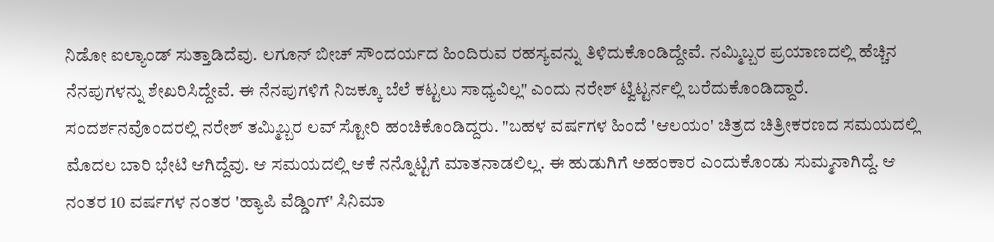ನಿಡೋ ಐಲ್ಯಾಂಡ್ ಸುತ್ತಾಡಿದೆವು. ಲಗೂನ್ ಬೀಚ್ ಸೌಂದರ್ಯದ ಹಿಂದಿರುವ ರಹಸ್ಯವನ್ನು ತಿಳಿದುಕೊಂಡಿದ್ದೇವೆ. ನಮ್ಮಿಬ್ಬರ ಪ್ರಯಾಣದಲ್ಲಿ ಹೆಚ್ಚಿನ ನೆನಪುಗಳನ್ನು ಶೇಖರಿಸಿದ್ದೇವೆ. ಈ ನೆನಪುಗಳಿಗೆ ನಿಜಕ್ಕೂ ಬೆಲೆ ಕಟ್ಟಲು ಸಾಧ್ಯವಿಲ್ಲ" ಎಂದು ನರೇಶ್ ಟ್ವಿಟ್ಟರ್ನಲ್ಲಿ ಬರೆದುಕೊಂಡಿದ್ದಾರೆ.
ಸಂದರ್ಶನವೊಂದರಲ್ಲಿ ನರೇಶ್ ತಮ್ಮಿಬ್ಬರ ಲವ್ ಸ್ಟೋರಿ ಹಂಚಿಕೊಂಡಿದ್ದರು. "ಬಹಳ ವರ್ಷಗಳ ಹಿಂದೆ 'ಆಲಯಂ' ಚಿತ್ರದ ಚಿತ್ರೀಕರಣದ ಸಮಯದಲ್ಲಿ ಮೊದಲ ಬಾರಿ ಭೇಟಿ ಆಗಿದ್ದೆವು. ಆ ಸಮಯದಲ್ಲಿ ಆಕೆ ನನ್ನೊಟ್ಟಿಗೆ ಮಾತನಾಡಲಿಲ್ಲ. ಈ ಹುಡುಗಿಗೆ ಅಹಂಕಾರ ಎಂದುಕೊಂಡು ಸುಮ್ಮನಾಗಿದ್ದೆ. ಆ ನಂತರ 10 ವರ್ಷಗಳ ನಂತರ 'ಹ್ಯಾಪಿ ವೆಡ್ಡಿಂಗ್' ಸಿನಿಮಾ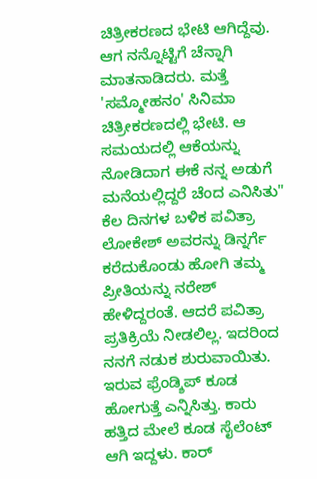ಚಿತ್ರೀಕರಣದ ಭೇಟಿ ಆಗಿದ್ದೆವು. ಆಗ ನನ್ನೊಟ್ಟಿಗೆ ಚೆನ್ನಾಗಿ ಮಾತನಾಡಿದರು. ಮತ್ತೆ 'ಸಮ್ಮೋಹನಂ' ಸಿನಿಮಾ ಚಿತ್ರೀಕರಣದಲ್ಲಿ ಭೇಟಿ. ಆ ಸಮಯದಲ್ಲಿ ಆಕೆಯನ್ನು ನೋಡಿದಾಗ ಈಕೆ ನನ್ನ ಅಡುಗೆ ಮನೆಯಲ್ಲಿದ್ದರೆ ಚೆಂದ ಎನಿಸಿತು"
ಕೆಲ ದಿನಗಳ ಬಳಿಕ ಪವಿತ್ರಾ ಲೋಕೇಶ್ ಅವರನ್ನು ಡಿನ್ನರ್ಗೆ ಕರೆದುಕೊಂಡು ಹೋಗಿ ತಮ್ಮ ಪ್ರೀತಿಯನ್ನು ನರೇಶ್ ಹೇಳಿದ್ದರಂತೆ. ಆದರೆ ಪವಿತ್ರಾ ಪ್ರತಿಕ್ರಿಯೆ ನೀಡಲಿಲ್ಲ. ಇದರಿಂದ ನನಗೆ ನಡುಕ ಶುರುವಾಯಿತು. ಇರುವ ಫ್ರೆಂಡ್ಶಿಪ್ ಕೂಡ ಹೋಗುತ್ತೆ ಎನ್ನಿಸಿತ್ತು. ಕಾರು ಹತ್ತಿದ ಮೇಲೆ ಕೂಡ ಸೈಲೆಂಟ್ ಆಗಿ ಇದ್ದಳು. ಕಾರ್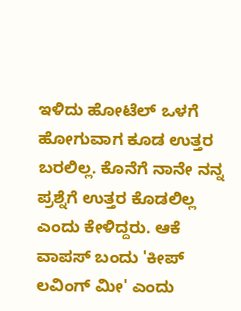ಇಳಿದು ಹೋಟೆಲ್ ಒಳಗೆ ಹೋಗುವಾಗ ಕೂಡ ಉತ್ತರ ಬರಲಿಲ್ಲ. ಕೊನೆಗೆ ನಾನೇ ನನ್ನ ಪ್ರಶ್ನೆಗೆ ಉತ್ತರ ಕೊಡಲಿಲ್ಲ ಎಂದು ಕೇಳಿದ್ದರು. ಆಕೆ ವಾಪಸ್ ಬಂದು 'ಕೀಪ್ ಲವಿಂಗ್ ಮೀ' ಎಂದು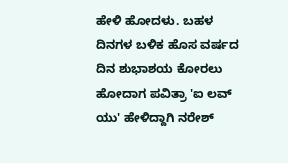ಹೇಳಿ ಹೋದಳು. ಬಹಳ ದಿನಗಳ ಬಳಿಕ ಹೊಸ ವರ್ಷದ ದಿನ ಶುಭಾಶಯ ಕೋರಲು ಹೋದಾಗ ಪವಿತ್ರಾ 'ಐ ಲವ್ ಯು' ಹೇಳಿದ್ದಾಗಿ ನರೇಶ್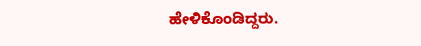ಹೇಳಿಕೊಂಡಿದ್ದರು.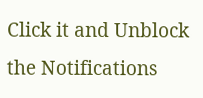Click it and Unblock the Notifications